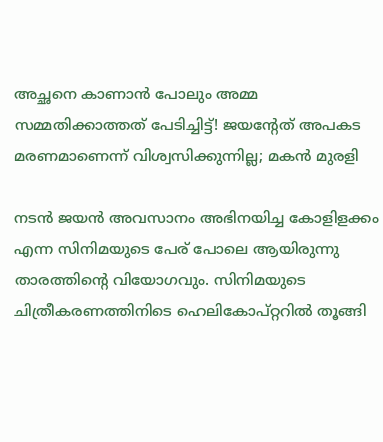അച്ഛനെ കാണാൻ പോലും അമ്മ സമ്മതിക്കാത്തത് പേടിച്ചിട്ട്! ജയന്റേത് അപകട മരണമാണെന്ന് വിശ്വസിക്കുന്നില്ല; മകൻ മുരളി

നടന്‍ ജയന്‍ അവസാനം അഭിനയിച്ച കോളിളക്കം എന്ന സിനിമയുടെ പേര് പോലെ ആയിരുന്നു താരത്തിന്റെ വിയോഗവും. സിനിമയുടെ ചിത്രീകരണത്തിനിടെ ഹെലികോപ്റ്ററില്‍ തൂങ്ങി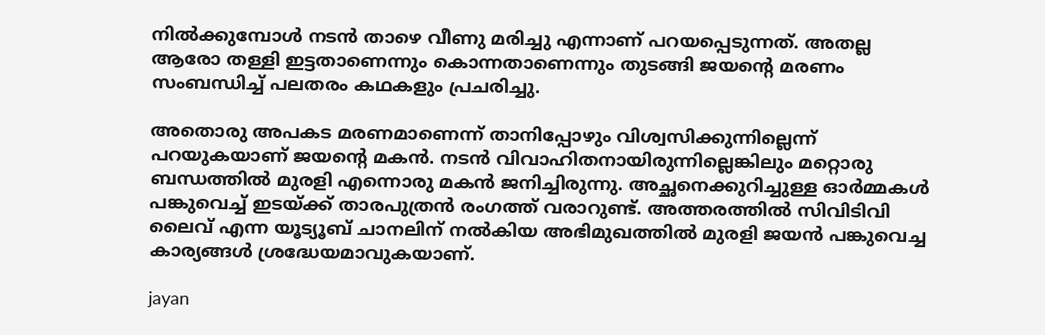നില്‍ക്കുമ്പോള്‍ നടന്‍ താഴെ വീണു മരിച്ചു എന്നാണ് പറയപ്പെടുന്നത്. അതല്ല ആരോ തള്ളി ഇട്ടതാണെന്നും കൊന്നതാണെന്നും തുടങ്ങി ജയന്റെ മരണം സംബന്ധിച്ച് പലതരം കഥകളും പ്രചരിച്ചു.

അതൊരു അപകട മരണമാണെന്ന് താനിപ്പോഴും വിശ്വസിക്കുന്നില്ലെന്ന് പറയുകയാണ് ജയന്റെ മകന്‍. നടന്‍ വിവാഹിതനായിരുന്നില്ലെങ്കിലും മറ്റൊരു ബന്ധത്തില്‍ മുരളി എന്നൊരു മകന്‍ ജനിച്ചിരുന്നു. അച്ഛനെക്കുറിച്ചുള്ള ഓര്‍മ്മകള്‍ പങ്കുവെച്ച് ഇടയ്ക്ക് താരപുത്രന്‍ രംഗത്ത് വരാറുണ്ട്. അത്തരത്തില്‍ സിവിടിവി ലൈവ് എന്ന യൂട്യൂബ് ചാനലിന് നല്‍കിയ അഭിമുഖത്തില്‍ മുരളി ജയന്‍ പങ്കുവെച്ച കാര്യങ്ങള്‍ ശ്രദ്ധേയമാവുകയാണ്.

jayan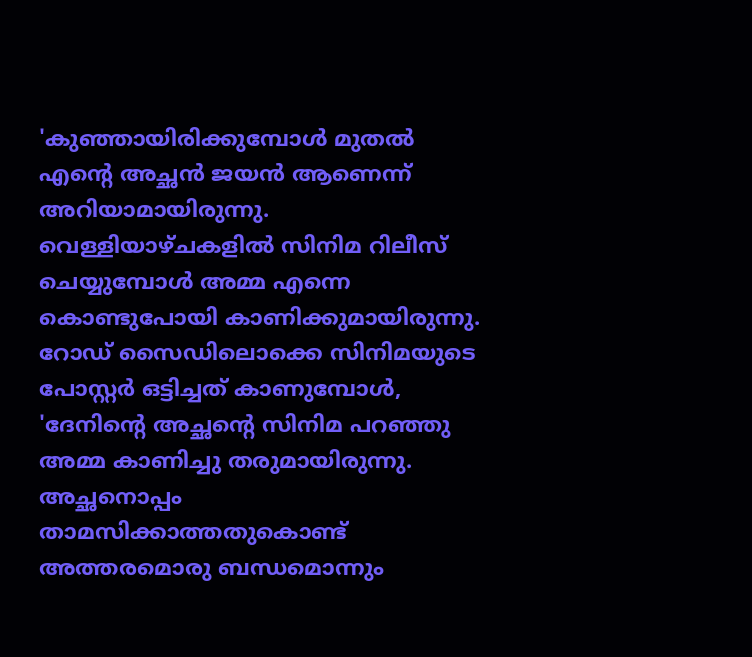'കുഞ്ഞായിരിക്കുമ്പോള്‍ മുതല്‍ എന്റെ അച്ഛന്‍ ജയന്‍ ആണെന്ന് അറിയാമായിരുന്നു. വെള്ളിയാഴ്ചകളില്‍ സിനിമ റിലീസ് ചെയ്യുമ്പോള്‍ അമ്മ എന്നെ കൊണ്ടുപോയി കാണിക്കുമായിരുന്നു. റോഡ് സൈഡിലൊക്കെ സിനിമയുടെ പോസ്റ്റര്‍ ഒട്ടിച്ചത് കാണുമ്പോള്‍, 'ദേനിന്റെ അച്ഛന്റെ സിനിമ പറഞ്ഞു അമ്മ കാണിച്ചു തരുമായിരുന്നു. അച്ഛനൊപ്പം താമസിക്കാത്തതുകൊണ്ട് അത്തരമൊരു ബന്ധമൊന്നും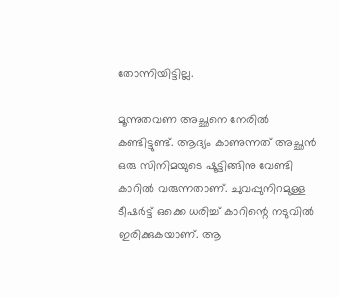തോന്നിയിട്ടില്ല.

മൂന്നുതവണ അച്ഛനെ നേരില്‍ കണ്ടിട്ടുണ്ട്. ആദ്യം കാണുന്നത് അച്ഛന്‍ ഒരു സിനിമയുടെ ഷൂട്ടിങ്ങിനു വേണ്ടി കാറില്‍ വരുന്നതാണ്. ചുവപ്പുനിറമുള്ള ടീഷര്‍ട്ട് ഒക്കെ ധരിച്ച് കാറിന്റെ നടുവില്‍ ഇരിക്കുകയാണ്. ആ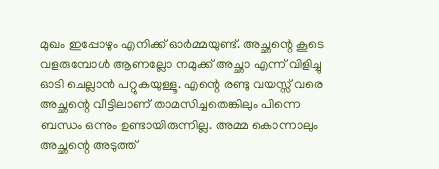മുഖം ഇപ്പോഴും എനിക്ക് ഓര്‍മ്മയുണ്ട്. അച്ഛന്റെ കൂടെ വളരുമ്പോള്‍ ആണല്ലോ നമുക്ക് അച്ഛാ എന്ന് വിളിച്ചു ഓടി ചെല്ലാന്‍ പറ്റുകയുള്ളൂ. എന്റെ രണ്ടു വയസ്സ് വരെ അച്ഛന്റെ വീട്ടിലാണ് താമസിച്ചതെങ്കിലും പിന്നെ ബന്ധം ഒന്നും ഉണ്ടായിരുന്നില്ല. അമ്മ കൊന്നാലും അച്ഛന്റെ അടുത്ത്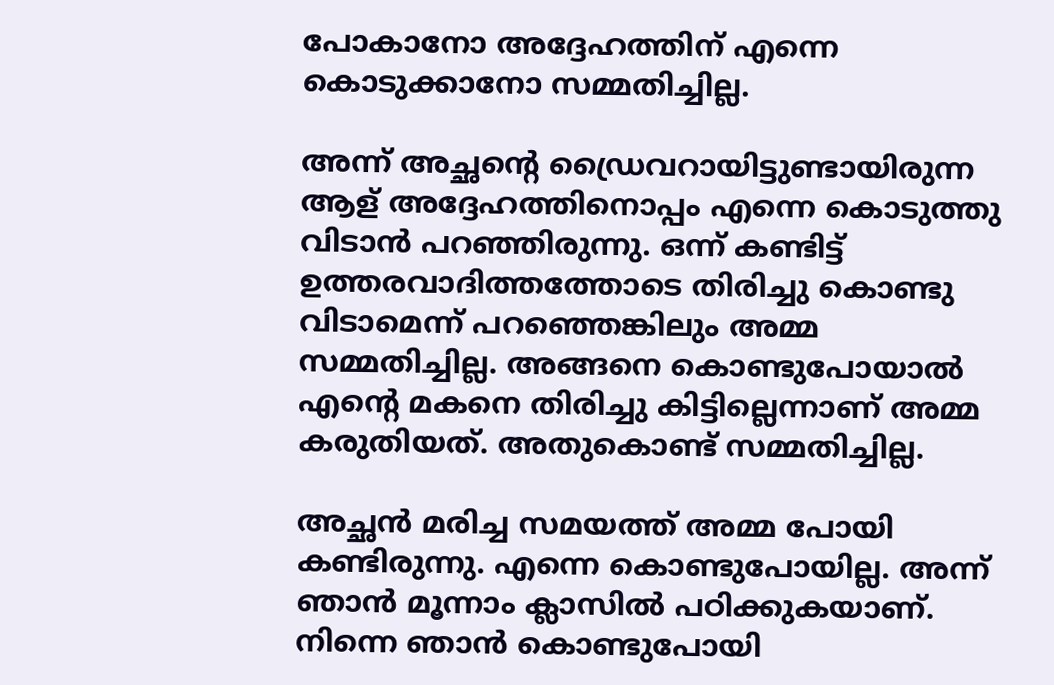പോകാനോ അദ്ദേഹത്തിന് എന്നെ കൊടുക്കാനോ സമ്മതിച്ചില്ല.

അന്ന് അച്ഛന്റെ ഡ്രൈവറായിട്ടുണ്ടായിരുന്ന ആള് അദ്ദേഹത്തിനൊപ്പം എന്നെ കൊടുത്തു വിടാന്‍ പറഞ്ഞിരുന്നു. ഒന്ന് കണ്ടിട്ട് ഉത്തരവാദിത്തത്തോടെ തിരിച്ചു കൊണ്ടു വിടാമെന്ന് പറഞ്ഞെങ്കിലും അമ്മ സമ്മതിച്ചില്ല. അങ്ങനെ കൊണ്ടുപോയാല്‍ എന്റെ മകനെ തിരിച്ചു കിട്ടില്ലെന്നാണ് അമ്മ കരുതിയത്. അതുകൊണ്ട് സമ്മതിച്ചില്ല.

അച്ഛന്‍ മരിച്ച സമയത്ത് അമ്മ പോയി കണ്ടിരുന്നു. എന്നെ കൊണ്ടുപോയില്ല. അന്ന് ഞാന്‍ മൂന്നാം ക്ലാസില്‍ പഠിക്കുകയാണ്. നിന്നെ ഞാന്‍ കൊണ്ടുപോയി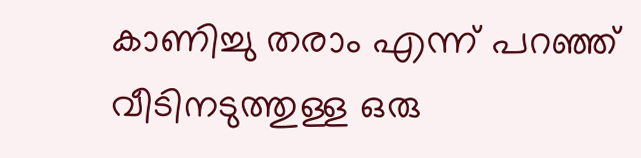കാണിച്ചു തരാം എന്ന് പറഞ്ഞ് വീടിനടുത്തുള്ള ഒരു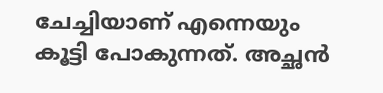ചേച്ചിയാണ് എന്നെയും കൂട്ടി പോകുന്നത്. അച്ഛന്‍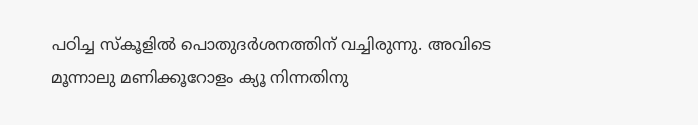പഠിച്ച സ്‌കൂളില്‍ പൊതുദര്‍ശനത്തിന് വച്ചിരുന്നു. അവിടെ മൂന്നാലു മണിക്കൂറോളം ക്യൂ നിന്നതിനു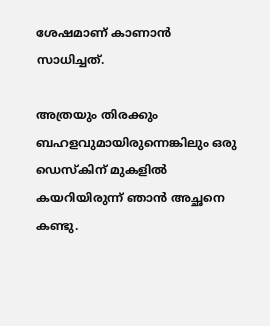ശേഷമാണ് കാണാന്‍ സാധിച്ചത്.

അത്രയും തിരക്കും ബഹളവുമായിരുന്നെങ്കിലും ഒരു ഡെസ്‌കിന് മുകളില്‍ കയറിയിരുന്ന് ഞാന്‍ അച്ഛനെ കണ്ടു.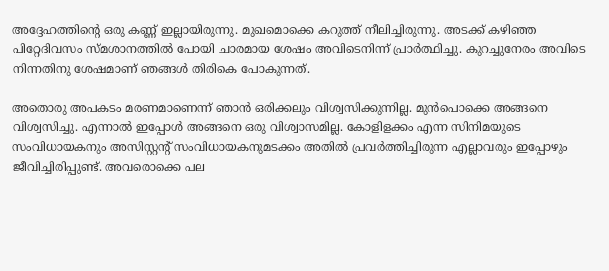അദ്ദേഹത്തിന്റെ ഒരു കണ്ണ് ഇല്ലായിരുന്നു. മുഖമൊക്കെ കറുത്ത് നീലിച്ചിരുന്നു. അടക്ക് കഴിഞ്ഞ പിറ്റേദിവസം സ്മശാനത്തില്‍ പോയി ചാരമായ ശേഷം അവിടെനിന്ന് പ്രാര്‍ത്ഥിച്ചു. കുറച്ചുനേരം അവിടെ നിന്നതിനു ശേഷമാണ് ഞങ്ങള്‍ തിരികെ പോകുന്നത്.

അതൊരു അപകടം മരണമാണെന്ന് ഞാന്‍ ഒരിക്കലും വിശ്വസിക്കുന്നില്ല. മുന്‍പൊക്കെ അങ്ങനെ വിശ്വസിച്ചു. എന്നാല്‍ ഇപ്പോള്‍ അങ്ങനെ ഒരു വിശ്വാസമില്ല. കോളിളക്കം എന്ന സിനിമയുടെ സംവിധായകനും അസിസ്റ്റന്റ് സംവിധായകനുമടക്കം അതില്‍ പ്രവര്‍ത്തിച്ചിരുന്ന എല്ലാവരും ഇപ്പോഴും ജീവിച്ചിരിപ്പുണ്ട്. അവരൊക്കെ പല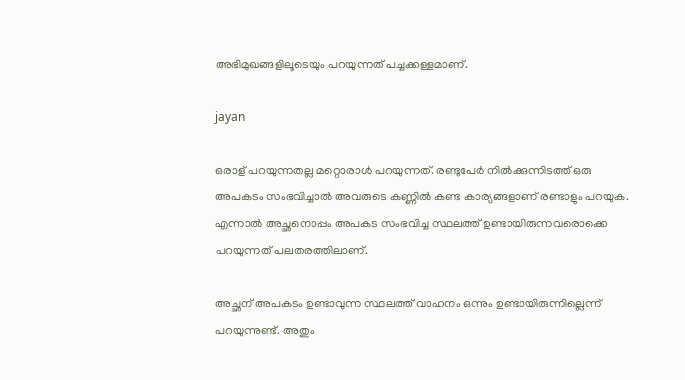അഭിമുഖങ്ങളിലൂടെയും പറയുന്നത് പച്ചക്കള്ളമാണ്.

jayan

ഒരാള് പറയുന്നതല്ല മറ്റൊരാള്‍ പറയുന്നത്. രണ്ടുപേര്‍ നില്‍ക്കുന്നിടത്ത് ഒരു അപകടം സംഭവിച്ചാല്‍ അവരുടെ കണ്ണില്‍ കണ്ട കാര്യങ്ങളാണ് രണ്ടാളും പറയുക. എന്നാല്‍ അച്ഛനൊപ്പം അപകട സംഭവിച്ച സ്ഥലത്ത് ഉണ്ടായിരുന്നവരൊക്കെ പറയുന്നത് പലതരത്തിലാണ്.

അച്ഛന് അപകടം ഉണ്ടാവുന്ന സ്ഥലത്ത് വാഹനം ഒന്നും ഉണ്ടായിരുന്നില്ലെന്ന് പറയുന്നുണ്ട്. അതും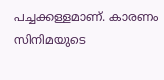പച്ചക്കള്ളമാണ്. കാരണം സിനിമയുടെ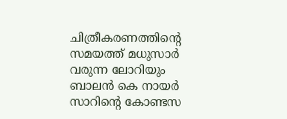ചിത്രീകരണത്തിന്റെ സമയത്ത് മധുസാര്‍ വരുന്ന ലോറിയും ബാലന്‍ കെ നായര്‍ സാറിന്റെ കോണ്ടസ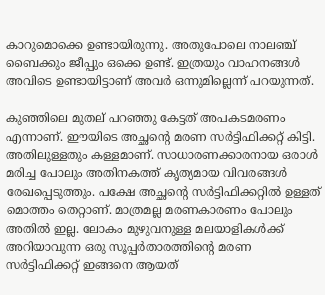കാറുമൊക്കെ ഉണ്ടായിരുന്നു. അതുപോലെ നാലഞ്ച് ബൈക്കും ജീപ്പും ഒക്കെ ഉണ്ട്. ഇത്രയും വാഹനങ്ങള്‍ അവിടെ ഉണ്ടായിട്ടാണ് അവര്‍ ഒന്നുമില്ലെന്ന് പറയുന്നത്.

കുഞ്ഞിലെ മുതല് പറഞ്ഞു കേട്ടത് അപകടമരണം എന്നാണ്. ഈയിടെ അച്ഛന്റെ മരണ സര്‍ട്ടിഫിക്കറ്റ് കിട്ടി. അതിലുള്ളതും കള്ളമാണ്. സാധാരണക്കാരനായ ഒരാള്‍ മരിച്ച പോലും അതിനകത്ത് കൃത്യമായ വിവരങ്ങള്‍ രേഖപ്പെടുത്തും. പക്ഷേ അച്ഛന്റെ സര്‍ട്ടിഫിക്കറ്റില്‍ ഉള്ളത് മൊത്തം തെറ്റാണ്. മാത്രമല്ല മരണകാരണം പോലും അതില്‍ ഇല്ല. ലോകം മുഴുവനുള്ള മലയാളികള്‍ക്ക് അറിയാവുന്ന ഒരു സൂപ്പര്‍താരത്തിന്റെ മരണ സര്‍ട്ടിഫിക്കറ്റ് ഇങ്ങനെ ആയത്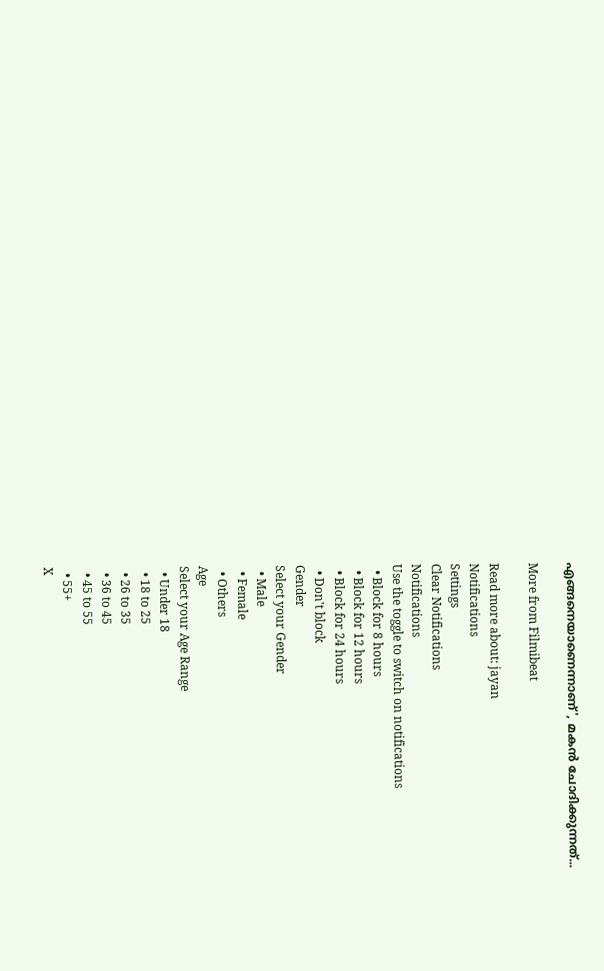എങ്ങനെയാണെന്നാണ്', മകന്‍ ചോദിക്കുന്നത്...

More from Filmibeat

Read more about: jayan
Notifications
Settings
Clear Notifications
Notifications
Use the toggle to switch on notifications
  • Block for 8 hours
  • Block for 12 hours
  • Block for 24 hours
  • Don't block
Gender
Select your Gender
  • Male
  • Female
  • Others
Age
Select your Age Range
  • Under 18
  • 18 to 25
  • 26 to 35
  • 36 to 45
  • 45 to 55
  • 55+
X